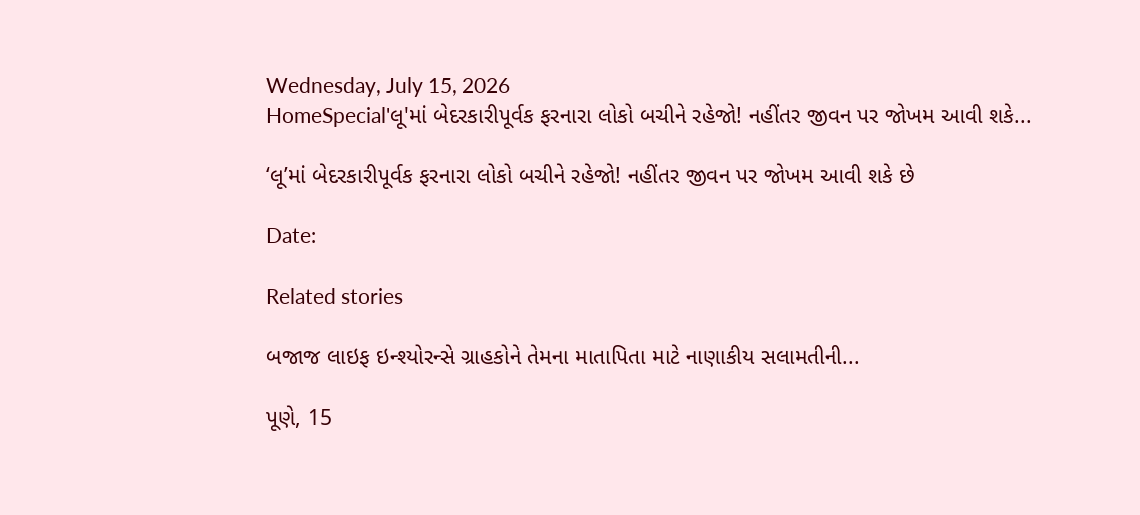Wednesday, July 15, 2026
HomeSpecial'લૂ'માં બેદરકારીપૂર્વક ફરનારા લોકો બચીને રહેજો! નહીંતર જીવન પર જોખમ આવી શકે...

‘લૂ’માં બેદરકારીપૂર્વક ફરનારા લોકો બચીને રહેજો! નહીંતર જીવન પર જોખમ આવી શકે છે

Date:

Related stories

બજાજ લાઇફ ઇન્શ્યોરન્સે ગ્રાહકોને તેમના માતાપિતા માટે નાણાકીય સલામતીની...

પૂણે, 15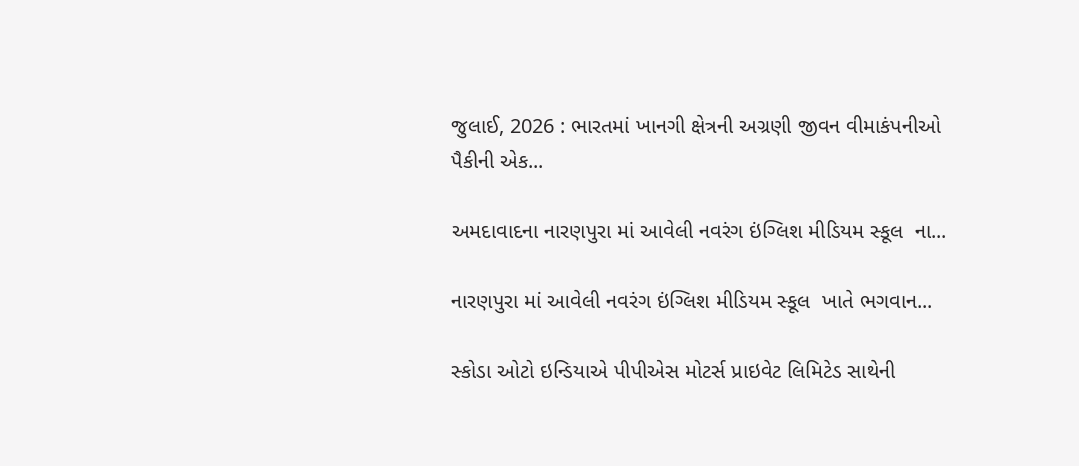જુલાઈ, 2026 : ભારતમાં ખાનગી ક્ષેત્રની અગ્રણી જીવન વીમાકંપનીઓ પૈકીની એક...

અમદાવાદના નારણપુરા માં આવેલી નવરંગ ઇંગ્લિશ મીડિયમ સ્કૂલ  ના...

નારણપુરા માં આવેલી નવરંગ ઇંગ્લિશ મીડિયમ સ્કૂલ  ખાતે ભગવાન...

સ્કોડા ઓટો ઇન્ડિયાએ પીપીએસ મોટર્સ પ્રાઇવેટ લિમિટેડ સાથેની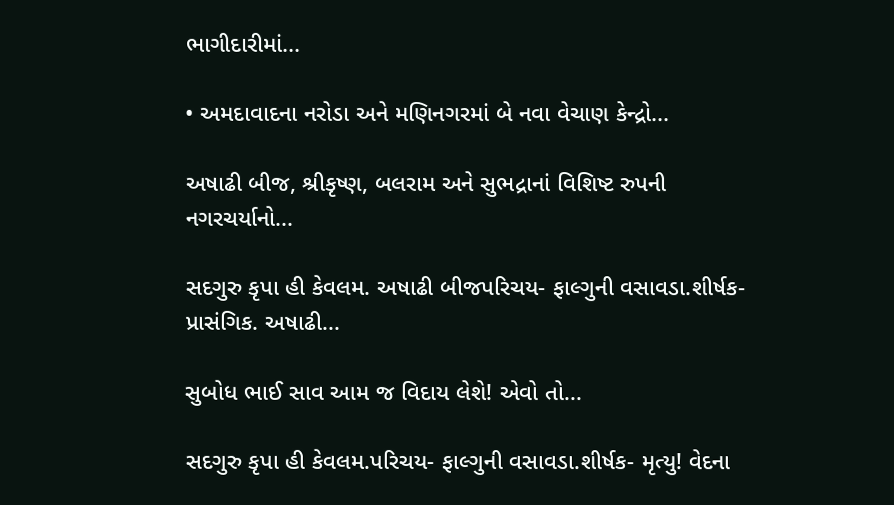ભાગીદારીમાં...

• અમદાવાદના નરોડા અને મણિનગરમાં બે નવા વેચાણ કેન્દ્રો...

અષાઢી બીજ, શ્રીકૃષ્ણ, બલરામ અને સુભદ્રાનાં વિશિષ્ટ રુપની નગરચર્યાનો...

સદગુરુ કૃપા હી કેવલમ. અષાઢી બીજપરિચય- ફાલ્ગુની વસાવડા.શીર્ષક- પ્રાસંગિક. અષાઢી...

સુબોધ ભાઈ સાવ આમ જ વિદાય લેશે! એવો તો...

સદગુરુ કૃપા હી કેવલમ.પરિચય- ફાલ્ગુની વસાવડા.શીર્ષક- મૃત્યુ! વેદના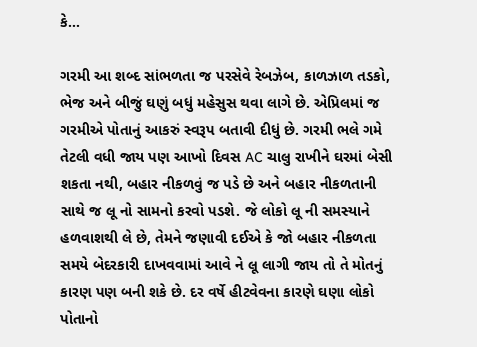કે...

ગરમી આ શબ્દ સાંભળતા જ પરસેવે રેબઝેબ, કાળઝાળ તડકો, ભેજ અને બીજું ઘણું બધું મહેસુસ થવા લાગે છે. એપ્રિલમાં જ ગરમીએ પોતાનું આકરું સ્વરૂપ બતાવી દીધું છે. ગરમી ભલે ગમે તેટલી વધી જાય પણ આખો દિવસ AC ચાલુ રાખીને ઘરમાં બેસી શકતા નથી, બહાર નીકળવું જ પડે છે અને બહાર નીકળતાની સાથે જ લૂ નો સામનો કરવો પડશે. જે લોકો લૂ ની સમસ્યાને હળવાશથી લે છે, તેમને જણાવી દઈએ કે જો બહાર નીકળતા સમયે બેદરકારી દાખવવામાં આવે ને લૂ લાગી જાય તો તે મોતનું કારણ પણ બની શકે છે. દર વર્ષે હીટવેવના કારણે ઘણા લોકો પોતાનો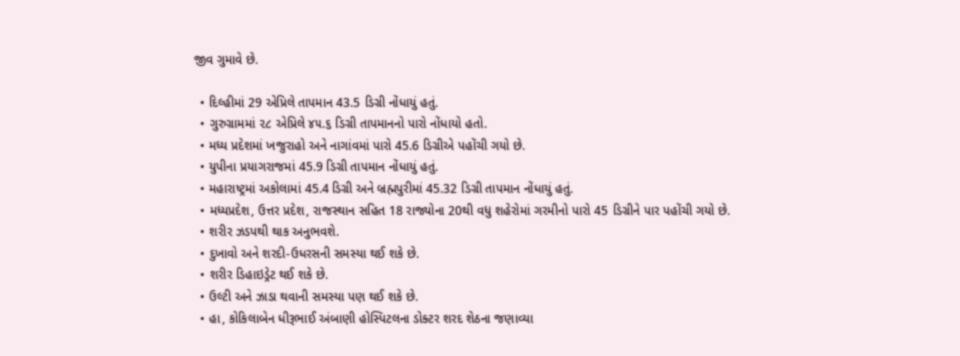જીવ ગુમાવે છે.

  • દિલ્હીમાં 29 એપ્રિલે તાપમાન 43.5 ડિગ્રી નોંધાયું હતું.
  • ગુરુગ્રામમાં ૨૮ એપ્રિલે ૪૫.૬ ડિગ્રી તાપમાનનો પારો નોંધાયો હતો.
  • મધ્ય પ્રદેશમાં ખજુરાહો અને નાગાંવમાં પારો 45.6 ડિગ્રીએ પહોંચી ગયો છે.
  • યુપીના પ્રયાગરાજમાં 45.9 ડિગ્રી તાપમાન નોંધાયું હતું.
  • મહારાષ્ટ્રમાં અકોલામાં 45.4 ડિગ્રી અને બ્રહ્મપુરીમાં 45.32 ડિગ્રી તાપમાન નોંધાયું હતું.
  • મધ્યપ્રદેશ, ઉત્તર પ્રદેશ, રાજસ્થાન સહિત 18 રાજ્યોના 20થી વધુ શહેરોમાં ગરમીનો પારો 45 ડિગ્રીને પાર પહોંચી ગયો છે.
  • શરીર ઝડપથી થાક અનુભવશે.
  • દુખાવો અને શરદી-ઉધરસની સમસ્યા થઈ શકે છે.
  • શરીર ડિહાઇડ્રેટ થઈ શકે છે.
  • ઉલ્ટી અને ઝાડા થવાની સમસ્યા પણ થઈ શકે છે.
  • હા, કોકિલાબેન ધીરૂભાઈ અંબાણી હોસ્પિટલના ડોક્ટર શરદ શેઠના જણાવ્યા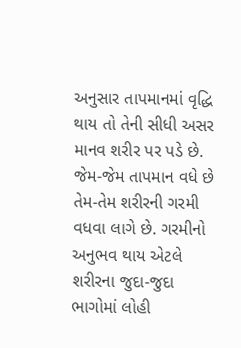અનુસાર તાપમાનમાં વૃદ્ધિ થાય તો તેની સીધી અસર માનવ શરીર પર પડે છે. જેમ-જેમ તાપમાન વધે છે તેમ-તેમ શરીરની ગરમી વધવા લાગે છે. ગરમીનો અનુભવ થાય એટલે શરીરના જુદા-જુદા ભાગોમાં લોહી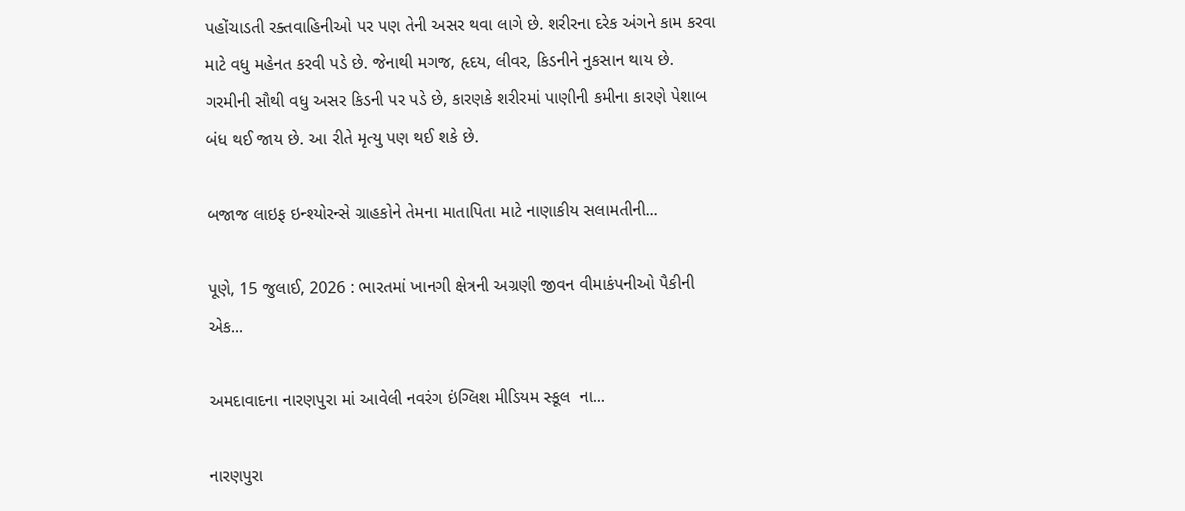પહોંચાડતી રક્તવાહિનીઓ પર પણ તેની અસર થવા લાગે છે. શરીરના દરેક અંગને કામ કરવા માટે વધુ મહેનત કરવી પડે છે. જેનાથી મગજ, હૃદય, લીવર, કિડનીને નુકસાન થાય છે. ગરમીની સૌથી વધુ અસર કિડની પર પડે છે, કારણકે શરીરમાં પાણીની કમીના કારણે પેશાબ બંધ થઈ જાય છે. આ રીતે મૃત્યુ પણ થઈ શકે છે.

બજાજ લાઇફ ઇન્શ્યોરન્સે ગ્રાહકોને તેમના માતાપિતા માટે નાણાકીય સલામતીની...

પૂણે, 15 જુલાઈ, 2026 : ભારતમાં ખાનગી ક્ષેત્રની અગ્રણી જીવન વીમાકંપનીઓ પૈકીની એક...

અમદાવાદના નારણપુરા માં આવેલી નવરંગ ઇંગ્લિશ મીડિયમ સ્કૂલ  ના...

નારણપુરા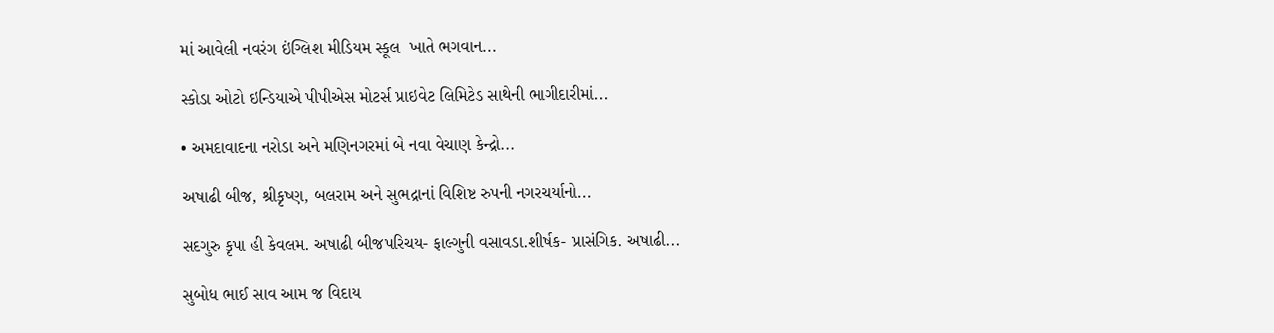માં આવેલી નવરંગ ઇંગ્લિશ મીડિયમ સ્કૂલ  ખાતે ભગવાન...

સ્કોડા ઓટો ઇન્ડિયાએ પીપીએસ મોટર્સ પ્રાઇવેટ લિમિટેડ સાથેની ભાગીદારીમાં...

• અમદાવાદના નરોડા અને મણિનગરમાં બે નવા વેચાણ કેન્દ્રો...

અષાઢી બીજ, શ્રીકૃષ્ણ, બલરામ અને સુભદ્રાનાં વિશિષ્ટ રુપની નગરચર્યાનો...

સદગુરુ કૃપા હી કેવલમ. અષાઢી બીજપરિચય- ફાલ્ગુની વસાવડા.શીર્ષક- પ્રાસંગિક. અષાઢી...

સુબોધ ભાઈ સાવ આમ જ વિદાય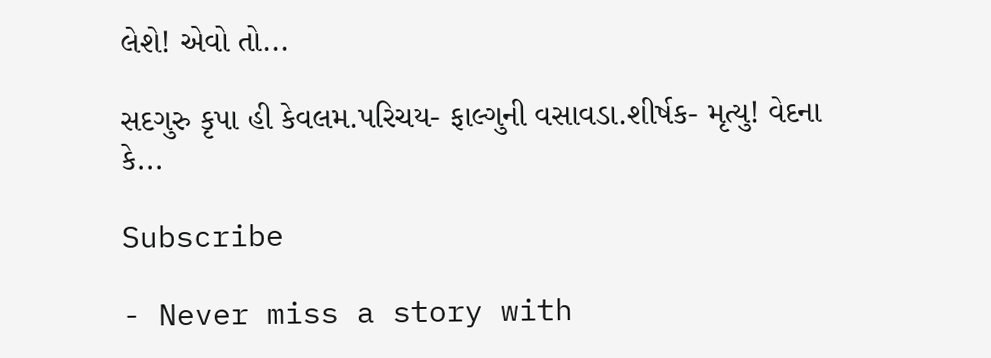લેશે! એવો તો...

સદગુરુ કૃપા હી કેવલમ.પરિચય- ફાલ્ગુની વસાવડા.શીર્ષક- મૃત્યુ! વેદના કે...

Subscribe

- Never miss a story with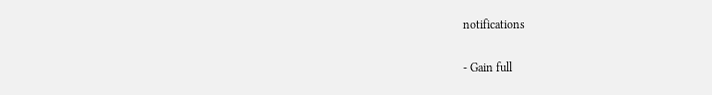notifications

- Gain full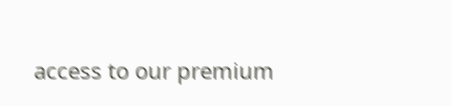access to our premium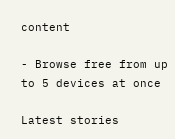content

- Browse free from up to 5 devices at once

Latest stories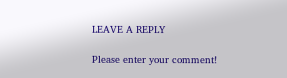LEAVE A REPLY

Please enter your comment!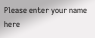Please enter your name here